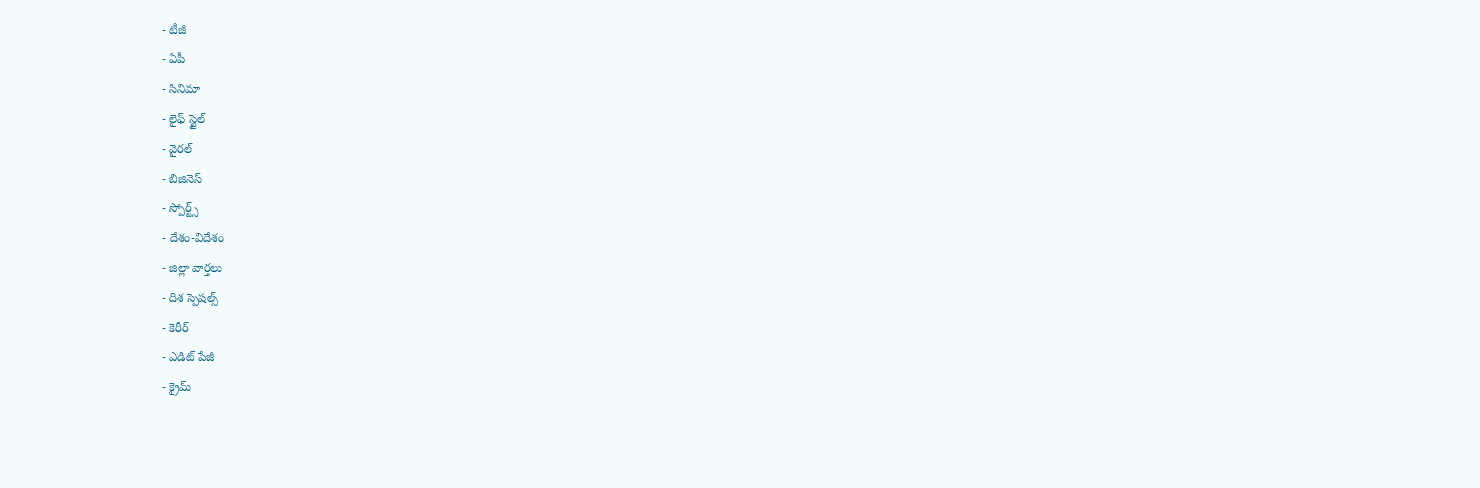- టీజీ
- ఏపీ
- సినిమా
- లైఫ్ స్టైల్
- వైరల్
- బిజినెస్
- స్పోర్ట్స్
- దేశం-విదేశం
- జిల్లా వార్తలు
- దిశ స్పెషల్స్
- కెరీర్
- ఎడిట్ పేజీ
- క్రైమ్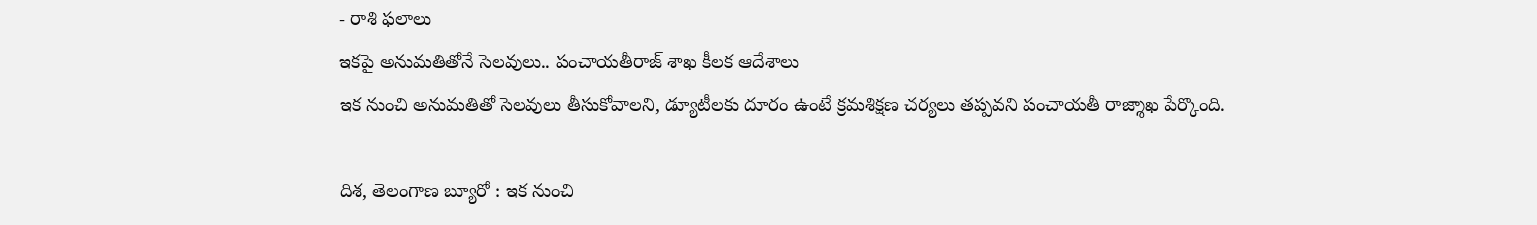- రాశి ఫలాలు
ఇకపై అనుమతితోనే సెలవులు.. పంచాయతీరాజ్ శాఖ కీలక ఆదేశాలు
ఇక నుంచి అనుమతితో సెలవులు తీసుకోవాలని, డ్యూటీలకు దూరం ఉంటే క్రమశిక్షణ చర్యలు తప్పవని పంచాయతీ రాజ్శాఖ పేర్కొంది.

దిశ, తెలంగాణ బ్యూరో : ఇక నుంచి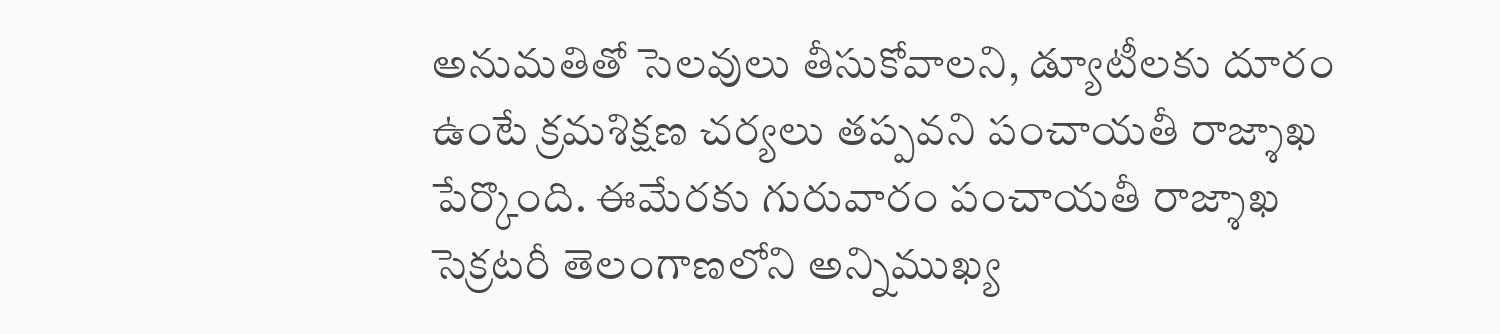అనుమతితో సెలవులు తీసుకోవాలని, డ్యూటీలకు దూరం ఉంటే క్రమశిక్షణ చర్యలు తప్పవని పంచాయతీ రాజ్శాఖ పేర్కొంది. ఈమేరకు గురువారం పంచాయతీ రాజ్శాఖ సెక్రటరీ తెలంగాణలోని అన్నిముఖ్య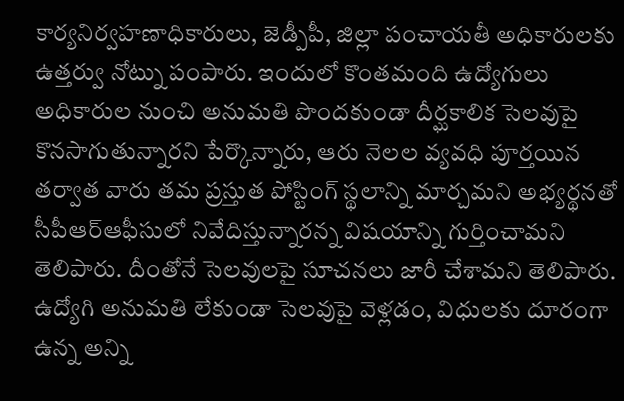కార్యనిర్వహణాధికారులు, జెడ్పీపీ, జిల్లా పంచాయతీ అధికారులకు ఉత్తర్వు నోట్ను పంపారు. ఇందులో కొంతమంది ఉద్యోగులు అధికారుల నుంచి అనుమతి పొందకుండా దీర్ఘకాలిక సెలవుపై కొనసాగుతున్నారని పేర్కొన్నారు, ఆరు నెలల వ్యవధి పూర్తయిన తర్వాత వారు తమ ప్రస్తుత పోస్టింగ్ స్థలాన్ని మార్చమని అభ్యర్థనతో సీపీఆర్ఆఫీసులో నివేదిస్తున్నారన్న విషయాన్ని గుర్తించామని తెలిపారు. దీంతోనే సెలవులపై సూచనలు జారీ చేశామని తెలిపారు. ఉద్యోగి అనుమతి లేకుండా సెలవుపై వెళ్లడం, విధులకు దూరంగా ఉన్న అన్ని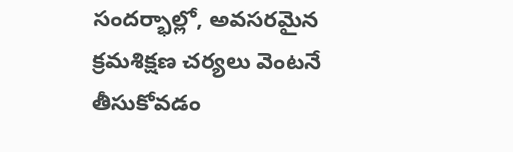సందర్భాల్లో, అవసరమైన క్రమశిక్షణ చర్యలు వెంటనే తీసుకోవడం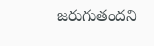జరుగుతందని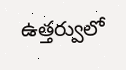ఉత్తర్వులో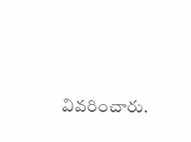వివరించారు.